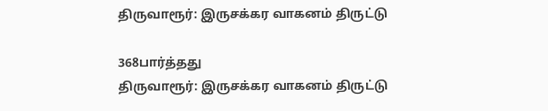திருவாரூர்: இருசக்கர வாகனம் திருட்டு

368பார்த்தது
திருவாரூர்: இருசக்கர வாகனம் திருட்டு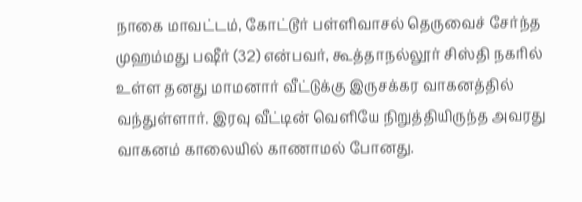நாகை மாவட்டம், கோட்டூர் பள்ளிவாசல் தெருவைச் சேர்ந்த முஹம்மது பஷீர் (32) என்பவர், கூத்தாநல்லூர் சிஸ்தி நகரில் உள்ள தனது மாமனார் வீட்டுக்கு இருசக்கர வாகனத்தில் வந்துள்ளார். இரவு வீட்டின் வெளியே நிறுத்தியிருந்த அவரது வாகனம் காலையில் காணாமல் போனது.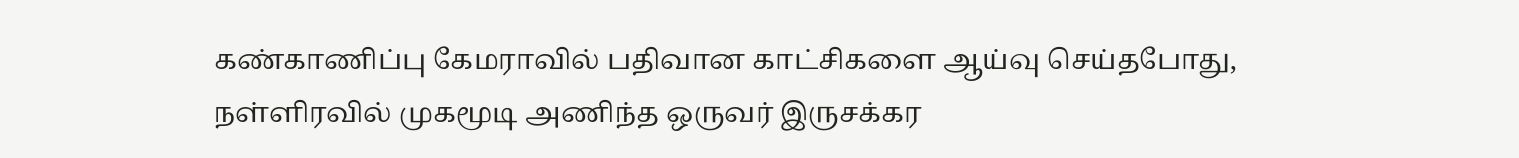கண்காணிப்பு கேமராவில் பதிவான காட்சிகளை ஆய்வு செய்தபோது, நள்ளிரவில் முகமூடி அணிந்த ஒருவர் இருசக்கர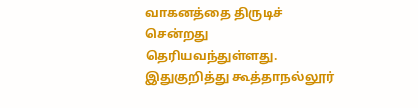வாகனத்தை திருடிச் சென்றது தெரியவந்துள்ளது. இதுகுறித்து கூத்தாநல்லூர்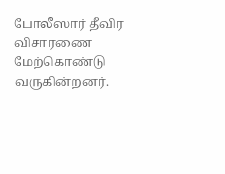போலீஸார் தீவிர விசாரணை மேற்கொண்டு வருகின்றனர்.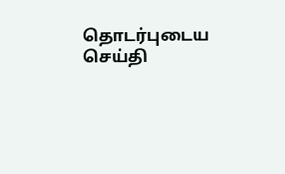தொடர்புடைய செய்தி